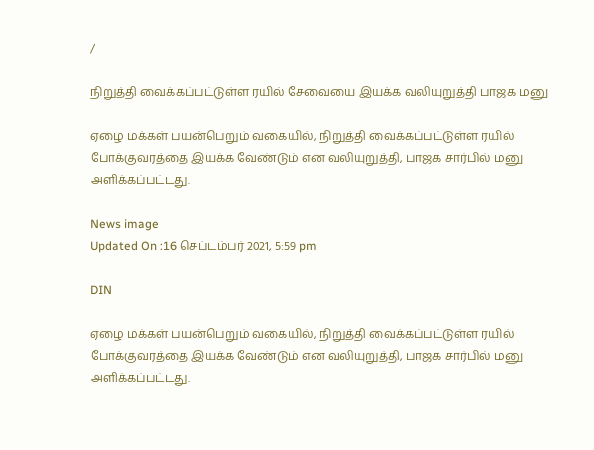/

நிறுத்தி வைக்கப்பட்டுள்ள ரயில் சேவையை இயக்க வலியுறுத்தி பாஜக மனு

ஏழை மக்கள் பயன்பெறும் வகையில், நிறுத்தி வைக்கப்பட்டுள்ள ரயில் போக்குவரத்தை இயக்க வேண்டும் என வலியுறுத்தி, பாஜக சார்பில் மனு அளிக்கப்பட்டது.

News image
Updated On :16 செப்டம்பர் 2021, 5:59 pm

DIN

ஏழை மக்கள் பயன்பெறும் வகையில், நிறுத்தி வைக்கப்பட்டுள்ள ரயில் போக்குவரத்தை இயக்க வேண்டும் என வலியுறுத்தி, பாஜக சார்பில் மனு அளிக்கப்பட்டது.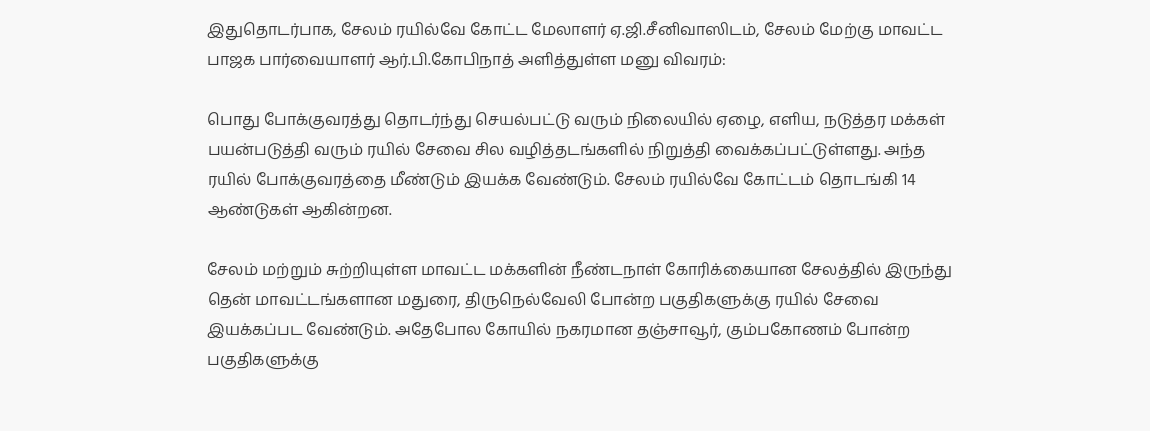இதுதொடர்பாக, சேலம் ரயில்வே கோட்ட மேலாளர் ஏ.ஜி.சீனிவாஸிடம், சேலம் மேற்கு மாவட்ட பாஜக பார்வையாளர் ஆர்.பி.கோபிநாத் அளித்துள்ள மனு விவரம்:

பொது போக்குவரத்து தொடர்ந்து செயல்பட்டு வரும் நிலையில் ஏழை, எளிய, நடுத்தர மக்கள் பயன்படுத்தி வரும் ரயில் சேவை சில வழித்தடங்களில் நிறுத்தி வைக்கப்பட்டுள்ளது. அந்த ரயில் போக்குவரத்தை மீண்டும் இயக்க வேண்டும். சேலம் ரயில்வே கோட்டம் தொடங்கி 14 ஆண்டுகள் ஆகின்றன.

சேலம் மற்றும் சுற்றியுள்ள மாவட்ட மக்களின் நீண்டநாள் கோரிக்கையான சேலத்தில் இருந்து தென் மாவட்டங்களான மதுரை, திருநெல்வேலி போன்ற பகுதிகளுக்கு ரயில் சேவை இயக்கப்பட வேண்டும். அதேபோல கோயில் நகரமான தஞ்சாவூர், கும்பகோணம் போன்ற பகுதிகளுக்கு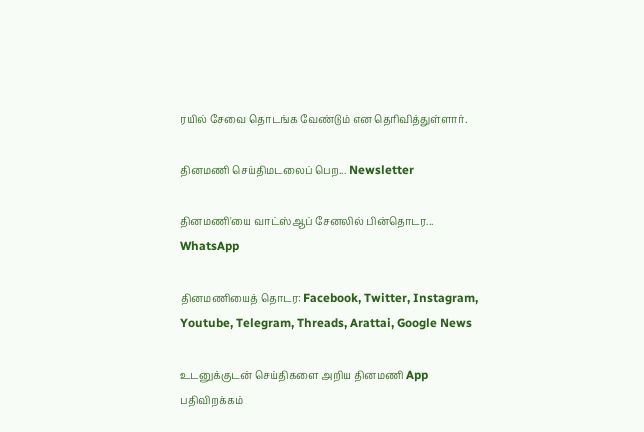ரயில் சேவை தொடங்க வேண்டும் என தெரிவித்துள்ளார்.

தினமணி செய்திமடலைப் பெற... Newsletter

தினமணி'யை வாட்ஸ்ஆப் சேனலில் பின்தொடர... WhatsApp

தினமணியைத் தொடர: Facebook, Twitter, Instagram, Youtube, Telegram, Threads, Arattai, Google News

உடனுக்குடன் செய்திகளை அறிய தினமணி App பதிவிறக்கம்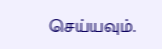செய்யவும்.